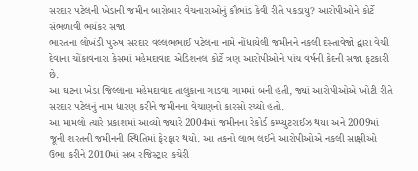સરદાર પટેલની ખેડાની જમીન બારોબાર વેચનારાઓનું કૌભાંડ કેવી રીતે પકડાયુ? આરોપીઓને કોર્ટે સંભળાવી ભયંકર સજા
ભારતના લોખંડી પુરુષ સરદાર વલ્લભભાઈ પટેલના નામે નોંધાયેલી જમીનને નકલી દસ્તાવેજો દ્વારા વેચી દેવાના ચોંકાવનારા કેસમાં મહેમદાવાદ એડિશનલ કોર્ટે ત્રણ આરોપીઓને પાંચ વર્ષની કેદની સજા ફટકારી છે.
આ ઘટના ખેડા જિલ્લાના મહેમદાવાદ તાલુકાના ગાડવા ગામમાં બની હતી, જ્યાં આરોપીઓએ ખોટી રીતે સરદાર પટેલનું નામ ધારણ કરીને જમીનના વેચાણનો કારસો રચ્યો હતો.
આ મામલો ત્યારે પ્રકાશમાં આવ્યો જ્યારે 2004માં જમીનના રેકોર્ડ કમ્પ્યુટરાઈઝ થયા અને 2009માં જૂની શરતની જમીનની સ્થિતિમાં ફેરફાર થયો. આ તકનો લાભ લઈને આરોપીઓએ નકલી સાક્ષીઓ ઉભા કરીને 2010માં સબ રજિસ્ટ્રાર કચેરી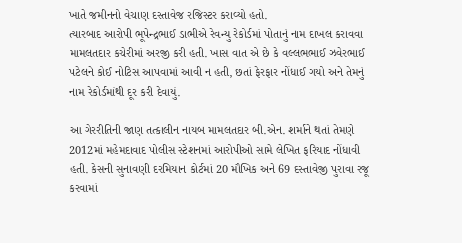ખાતે જમીનનો વેચાણ દસ્તાવેજ રજિસ્ટર કરાવ્યો હતો.
ત્યારબાદ આરોપી ભૂપેન્દ્રભાઈ ડાભીએ રેવન્યુ રેકોર્ડમાં પોતાનું નામ દાખલ કરાવવા મામલતદાર કચેરીમાં અરજી કરી હતી. ખાસ વાત એ છે કે વલ્લભભાઈ ઝવેરભાઈ પટેલને કોઈ નોટિસ આપવામાં આવી ન હતી, છતાં ફેરફાર નોંધાઈ ગયો અને તેમનું નામ રેકોર્ડમાંથી દૂર કરી દેવાયું.

આ ગેરરીતિની જાણ તત્કાલીન નાયબ મામલતદાર બી.એન. શર્માને થતાં તેમણે 2012માં મહેમદાવાદ પોલીસ સ્ટેશનમાં આરોપીઓ સામે લેખિત ફરિયાદ નોંધાવી હતી. કેસની સુનાવણી દરમિયાન કોર્ટમાં 20 મૌખિક અને 69 દસ્તાવેજી પુરાવા રજૂ કરવામાં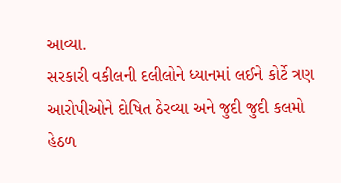આવ્યા.
સરકારી વકીલની દલીલોને ધ્યાનમાં લઈને કોર્ટે ત્રણ આરોપીઓને દોષિત ઠેરવ્યા અને જુદી જુદી કલમો હેઠળ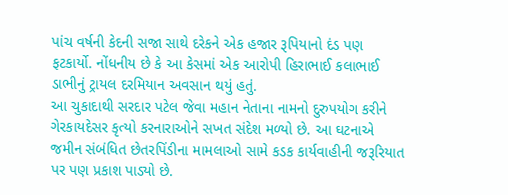પાંચ વર્ષની કેદની સજા સાથે દરેકને એક હજાર રૂપિયાનો દંડ પણ ફટકાર્યો. નોંધનીય છે કે આ કેસમાં એક આરોપી હિરાભાઈ કલાભાઈ ડાભીનું ટ્રાયલ દરમિયાન અવસાન થયું હતું.
આ ચુકાદાથી સરદાર પટેલ જેવા મહાન નેતાના નામનો દુરુપયોગ કરીને ગેરકાયદેસર કૃત્યો કરનારાઓને સખત સંદેશ મળ્યો છે. આ ઘટનાએ જમીન સંબંધિત છેતરપિંડીના મામલાઓ સામે કડક કાર્યવાહીની જરૂરિયાત પર પણ પ્રકાશ પાડ્યો છે.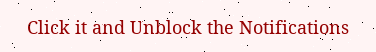Click it and Unblock the Notifications